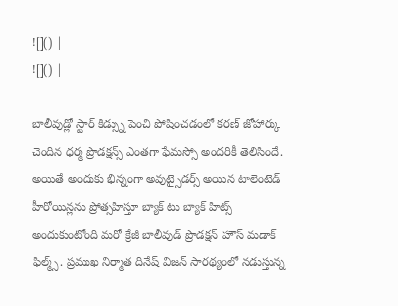![]() |
![]() |

బాలీవుడ్లో స్టార్ కిడ్స్ను పెంచి పోషించడంలో కరణ్ జోహార్కు చెందిన ధర్మ ప్రొడక్షన్స్ ఎంతగా ఫేమస్సో అందరికీ తెలిసిందే. అయితే అందుకు భిన్నంగా అవుట్సైడర్స్ అయిన టాలెంటెడ్ హీరోయిన్లను ప్రోత్సహిస్తూ బ్యాక్ టు బ్యాక్ హిట్స్ అందుకుంటోంది మరో క్రేజీ బాలీవుడ్ ప్రొడక్షన్ హౌస్ మడాక్ ఫిల్మ్స్. ప్రముఖ నిర్మాత దినేష్ విజన్ సారథ్యంలో నడుస్తున్న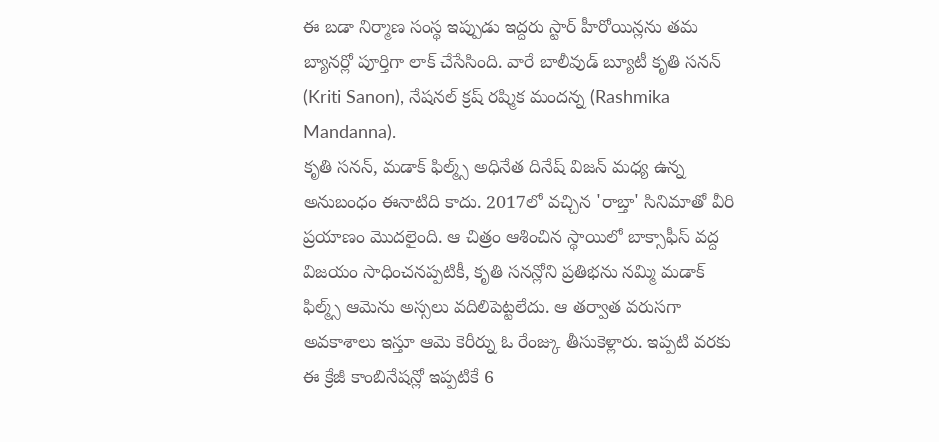ఈ బడా నిర్మాణ సంస్థ ఇప్పుడు ఇద్దరు స్టార్ హీరోయిన్లను తమ బ్యానర్లో పూర్తిగా లాక్ చేసేసింది. వారే బాలీవుడ్ బ్యూటీ కృతి సనన్ (Kriti Sanon), నేషనల్ క్రష్ రష్మిక మందన్న (Rashmika Mandanna).
కృతి సనన్, మడాక్ ఫిల్మ్స్ అధినేత దినేష్ విజన్ మధ్య ఉన్న అనుబంధం ఈనాటిది కాదు. 2017లో వచ్చిన 'రాబ్తా' సినిమాతో వీరి ప్రయాణం మొదలైంది. ఆ చిత్రం ఆశించిన స్థాయిలో బాక్సాఫీస్ వద్ద విజయం సాధించనప్పటికీ, కృతి సనన్లోని ప్రతిభను నమ్మి మడాక్ ఫిల్మ్స్ ఆమెను అస్సలు వదిలిపెట్టలేదు. ఆ తర్వాత వరుసగా అవకాశాలు ఇస్తూ ఆమె కెరీర్ను ఓ రేంజ్కు తీసుకెళ్లారు. ఇప్పటి వరకు ఈ క్రేజీ కాంబినేషన్లో ఇప్పటికే 6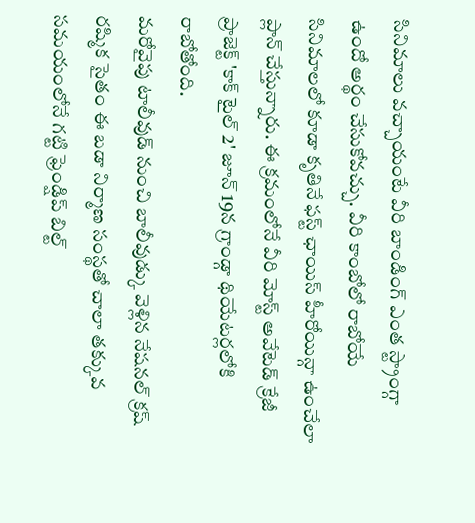సినిమాలు వచ్చాయంటే వీరి బాండింగ్ ఎంత స్ట్రాంగ్గా ఉందో అర్థం చేసుకోవచ్చు. వీరి కాంబోలో రాబోయే సినిమాలలో కూడా కృతినే ఫస్ట్ ఛాయిస్ హీరోయిన్గా ఉంచేలా ప్లాన్ చేస్తున్నారు. ఈ క్రమంలోనే వీరి మోస్ట్ అవేటెడ్ క్రేజీ ప్రాజెక్ట్ 'కాక్ టైల్ 2' జూన్ 19న గ్రాండ్గా థియేటర్లలోకి రాబోతోంది.
మరోవైపు టాలీవుడ్ నుంచి బాలీవుడ్కు వెళ్లిన నేషనల్ క్రష్ రష్మిక సైతం ఈ బడా నిర్మాణ సంస్థతో చాలా తక్కువ సమయంలోనే గట్టి ఫ్రెండ్షిప్ బిల్ట్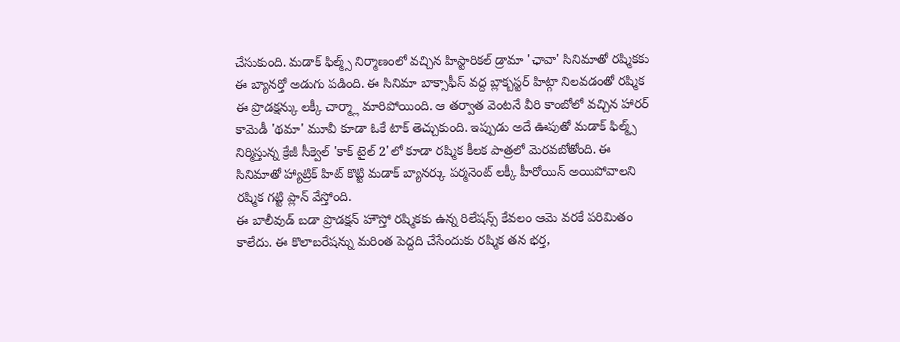చేసుకుంది. మడాక్ ఫిల్మ్స్ నిర్మాణంలో వచ్చిన హిస్టారికల్ డ్రామా 'ఛావా' సినిమాతో రష్మికకు ఈ బ్యానర్తో అడుగు పడింది. ఈ సినిమా బాక్సాఫీస్ వద్ద బ్లాక్బస్టర్ హిట్గా నిలవడంతో రష్మిక ఈ ప్రొడక్షన్కు లక్కీ చార్మ్లా మారిపోయింది. ఆ తర్వాత వెంటనే వీరి కాంబోలో వచ్చిన హారర్ కామెడీ 'థమా' మూవీ కూడా ఓకే టాక్ తెచ్చుకుంది. ఇప్పుడు అదే ఊపుతో మడాక్ ఫిల్మ్స్ నిర్మిస్తున్న క్రేజీ సీక్వెల్ 'కాక్ టైల్ 2'లో కూడా రష్మిక కీలక పాత్రలో మెరవబోతోంది. ఈ సినిమాతో హ్యాట్రిక్ హిట్ కొట్టి మడాక్ బ్యానర్కు పర్మనెంట్ లక్కీ హీరోయిన్ అయిపోవాలని రష్మిక గట్టి ప్లాన్ వేస్తోంది.
ఈ బాలీవుడ్ బడా ప్రొడక్షన్ హౌస్తో రష్మికకు ఉన్న రిలేషన్స్ కేవలం ఆమె వరకే పరిమితం కాలేదు. ఈ కొలాబరేషన్ను మరింత పెద్దది చేసేందుకు రష్మిక తన భర్త,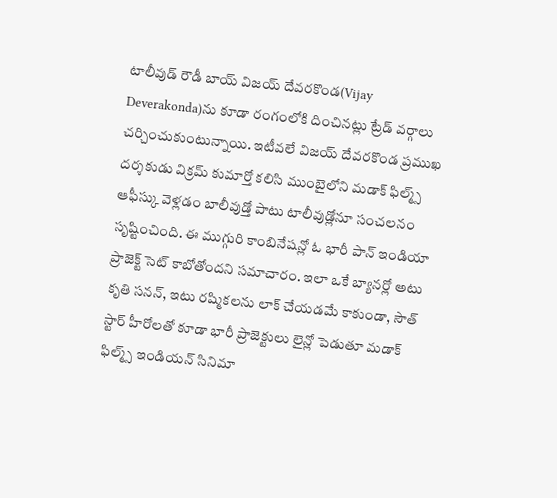టాలీవుడ్ రౌడీ బాయ్ విజయ్ దేవరకొండ(Vijay Deverakonda)ను కూడా రంగంలోకి దించినట్లు ట్రేడ్ వర్గాలు చర్చించుకుంటున్నాయి. ఇటీవలే విజయ్ దేవరకొండ ప్రముఖ దర్శకుడు విక్రమ్ కుమార్తో కలిసి ముంబైలోని మడాక్ ఫిల్మ్స్ ఆఫీస్కు వెళ్లడం బాలీవుడ్తో పాటు టాలీవుడ్లోనూ సంచలనం సృష్టించింది. ఈ ముగ్గురి కాంబినేషన్లో ఓ భారీ పాన్ ఇండియా ప్రాజెక్ట్ సెట్ కాబోతోందని సమాచారం. ఇలా ఒకే బ్యానర్లో అటు కృతి సనన్, ఇటు రష్మికలను లాక్ చేయడమే కాకుండా, సౌత్ స్టార్ హీరోలతో కూడా భారీ ప్రాజెక్టులు లైన్లో పెడుతూ మడాక్ ఫిల్మ్స్ ఇండియన్ సినిమా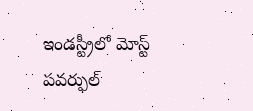ఇండస్ట్రీలో మోస్ట్ పవర్ఫుల్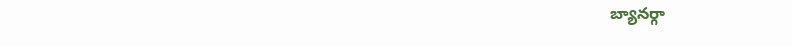బ్యానర్గా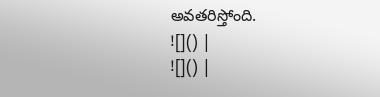అవతరిస్తోంది.
![]() |
![]() |